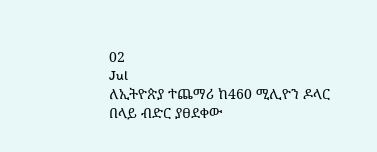02
Jul
ለኢትዮጵያ ተጨማሪ ከ460 ሚሊዮን ዶላር በላይ ብድር ያፀደቀው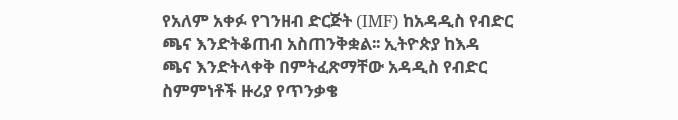የአለም አቀፉ የገንዘብ ድርጅት (IMF) ከአዳዲስ የብድር ጫና እንድትቆጠብ አስጠንቅቋል፡፡ ኢትዮጵያ ከእዳ ጫና እንድትላቀቅ በምትፈጽማቸው አዳዲስ የብድር ስምምነቶች ዙሪያ የጥንቃቄ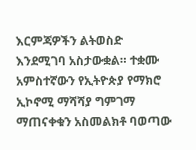እርምጃዎችን ልትወስድ እንደሚገባ አስታውቋል። ተቋሙ አምስተኛውን የኢትዮጵያ የማክሮ ኢኮኖሚ ማሻሻያ ግምገማ ማጠናቀቁን አስመልክቶ ባወጣው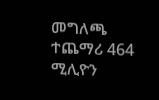መግለጫ ተጨማሪ 464 ሚሊዮን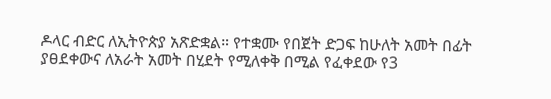ዶላር ብድር ለኢትዮጵያ አጽድቋል። የተቋሙ የበጀት ድጋፍ ከሁለት አመት በፊት ያፀደቀውና ለአራት አመት በሂደት የሚለቀቅ በሚል የፈቀደው የ3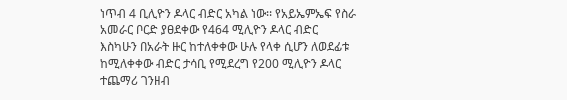ነጥብ 4 ቢሊዮን ዶላር ብድር አካል ነው፡፡ የአይኤምኤፍ የስራ አመራር ቦርድ ያፀደቀው የ464 ሚሊዮን ዶላር ብድር እስካሁን በአራት ዙር ከተለቀቀው ሁሉ የላቀ ሲሆን ለወደፊቱ ከሚለቀቀው ብድር ታሳቢ የሚደረግ የ200 ሚሊዮን ዶላር ተጨማሪ ገንዘብ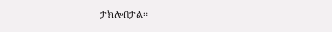ታክሎበታል።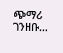ጭማሪ ገንዘቡ…